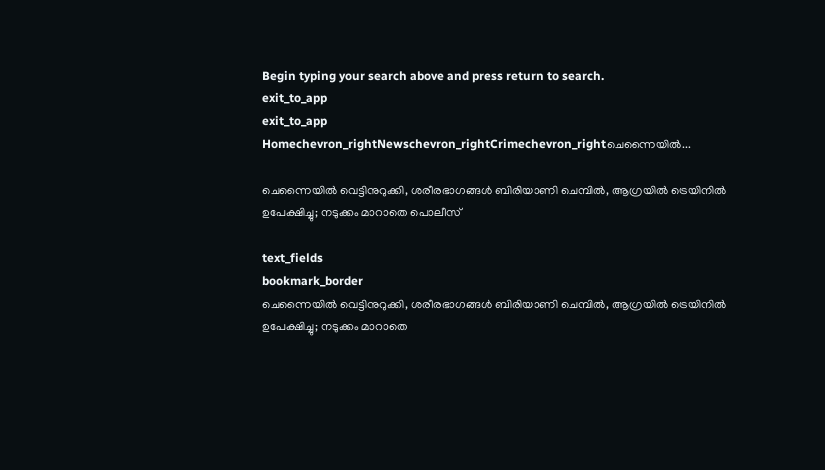Begin typing your search above and press return to search.
exit_to_app
exit_to_app
Homechevron_rightNewschevron_rightCrimechevron_rightചെന്നൈയിൽ...

ചെന്നൈയിൽ വെട്ടിനുറുക്കി, ശരീരഭാഗങ്ങൾ ബിരിയാണി ചെമ്പിൽ, ആഗ്രയിൽ ട്രെയിനിൽ ഉപേക്ഷിച്ചു; നടുക്കം മാറാതെ പൊലീസ്

text_fields
bookmark_border
ചെന്നൈയിൽ വെട്ടിനുറുക്കി, ശരീരഭാഗങ്ങൾ ബിരിയാണി ചെമ്പിൽ, ആഗ്രയിൽ ട്രെയിനിൽ ഉപേക്ഷിച്ചു; നടുക്കം മാറാതെ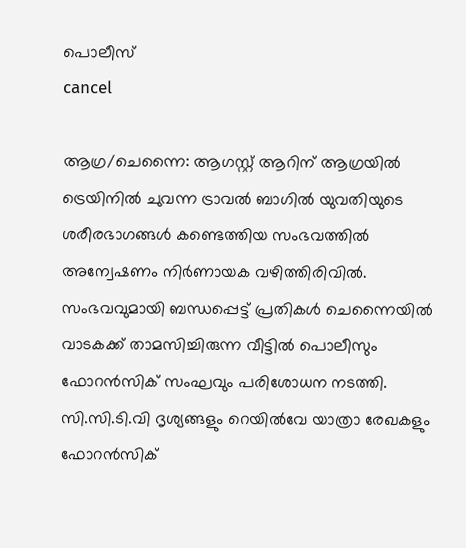പൊലീസ്
cancel

ആഗ്ര/ചെന്നൈ: ആഗസ്റ്റ് ആറിന് ആഗ്രയിൽ ട്രെയിനിൽ ചുവന്ന ട്രാവൽ ബാഗിൽ യുവതിയുടെ ശരീരഭാഗങ്ങൾ കണ്ടെത്തിയ സംഭവത്തിൽ അന്വേഷണം നിർണായക വഴിത്തിരിവിൽ. സംഭവവുമായി ബന്ധപ്പെട്ട് പ്രതികൾ ചെന്നൈയിൽ വാടകക്ക് താമസിച്ചിരുന്ന വീട്ടിൽ പൊലീസും ഫോറൻസിക് സംഘവും പരിശോധന നടത്തി. സി.സി.ടി.വി ദൃശ്യങ്ങളും റെയിൽവേ യാത്രാ രേഖകളും ഫോറൻസിക്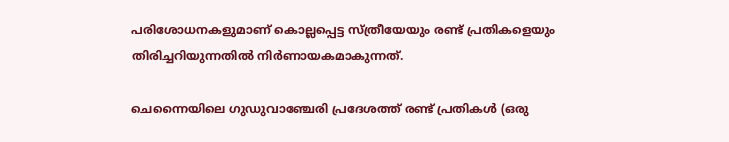പരിശോധനകളുമാണ് കൊല്ലപ്പെട്ട സ്ത്രീയേയും രണ്ട് പ്രതികളെയും തിരിച്ചറിയുന്നതിൽ നിർണായകമാകുന്നത്.

ചെന്നൈയിലെ ഗുഡുവാഞ്ചേരി പ്രദേശത്ത് രണ്ട് പ്രതികൾ (ഒരു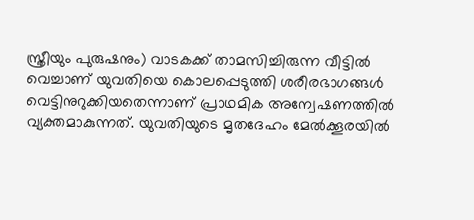സ്ത്രീയും പുരുഷനും) വാടകക്ക് താമസിച്ചിരുന്ന വീട്ടിൽ വെച്ചാണ് യുവതിയെ കൊലപ്പെടുത്തി ശരീരഭാഗങ്ങൾ വെട്ടിനുറുക്കിയതെന്നാണ് പ്രാഥമിക അന്വേഷണത്തിൽ വ്യക്തമാകുന്നത്. യുവതിയുടെ മൃതദേഹം മേൽക്കൂരയിൽ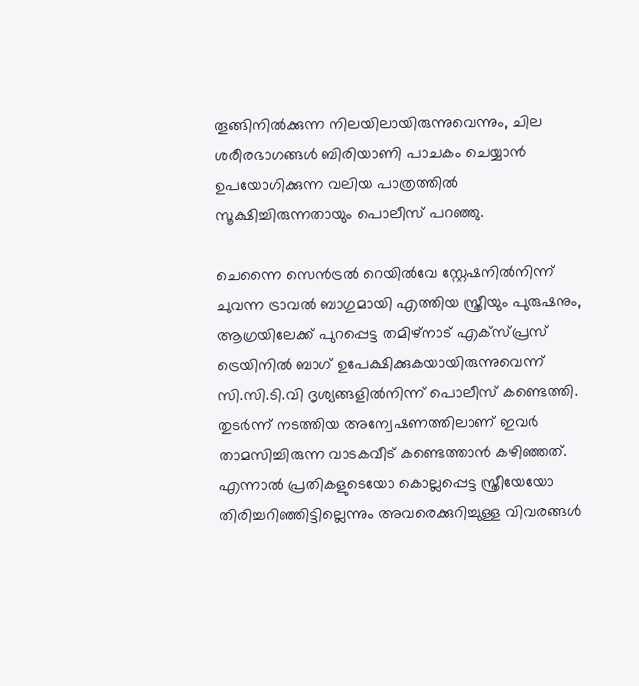തൂങ്ങിനിൽക്കുന്ന നിലയിലായിരുന്നുവെന്നും, ചില ശരീരഭാഗങ്ങൾ ബിരിയാണി പാചകം ചെയ്യാൻ ഉപയോഗിക്കുന്ന വലിയ പാത്രത്തിൽ സൂക്ഷിച്ചിരുന്നതായും പൊലീസ് പറഞ്ഞു.

ചെന്നൈ സെൻട്രൽ റെയിൽവേ സ്റ്റേഷനിൽനിന്ന് ചുവന്ന ട്രാവൽ ബാഗുമായി എത്തിയ സ്ത്രീയും പുരുഷനും, ആഗ്രയിലേക്ക് പുറപ്പെട്ട തമിഴ്നാട് എക്സ്പ്രസ് ട്രെയിനിൽ ബാഗ് ഉപേക്ഷിക്കുകയായിരുന്നുവെന്ന് സി.സി.ടി.വി ദൃശ്യങ്ങളിൽനിന്ന് പൊലീസ് കണ്ടെത്തി. തുടർന്ന് നടത്തിയ അന്വേഷണത്തിലാണ് ഇവർ താമസിച്ചിരുന്ന വാടകവീട് കണ്ടെത്താൻ കഴിഞ്ഞത്. എന്നാൽ പ്രതികളുടെയോ കൊല്ലപ്പെട്ട സ്ത്രീയേയോ തിരിച്ചറിഞ്ഞിട്ടില്ലെന്നും അവരെക്കുറിച്ചുള്ള വിവരങ്ങൾ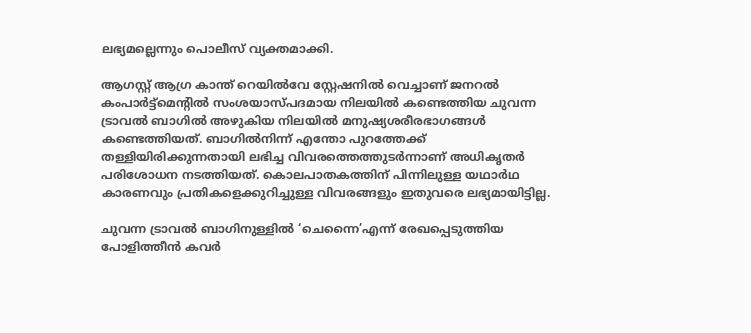ലഭ്യമല്ലെന്നും പൊലീസ് വ്യക്തമാക്കി.

ആഗസ്റ്റ് ആഗ്ര കാന്ത് റെയിൽവേ സ്റ്റേഷനിൽ വെച്ചാണ് ജനറൽ കംപാർട്ട്‌മെന്റിൽ സംശയാസ്പദമായ നിലയിൽ കണ്ടെത്തിയ ചുവന്ന ട്രാവൽ ബാഗിൽ അഴുകിയ നിലയിൽ മനുഷ്യശരീരഭാഗങ്ങൾ കണ്ടെത്തിയത്. ബാഗിൽനിന്ന് എന്തോ പുറത്തേക്ക് തള്ളിയിരിക്കുന്നതായി ലഭിച്ച വിവരത്തെത്തുടർന്നാണ് അധികൃതർ പരിശോധന നടത്തിയത്. കൊലപാതകത്തിന് പിന്നിലുള്ള യഥാർഥ കാരണവും പ്രതികളെക്കുറിച്ചുള്ള വിവരങ്ങളും ഇതുവരെ ലഭ്യമായിട്ടില്ല.

ചുവന്ന ട്രാവൽ ബാഗിനുള്ളിൽ ‘ചെന്നൈ’എന്ന് രേഖപ്പെടുത്തിയ പോളിത്തീൻ കവർ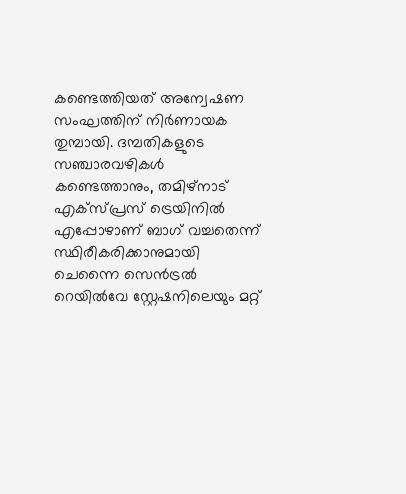കണ്ടെത്തിയത് അന്വേഷണ സംഘത്തിന് നിർണായക തുമ്പായി. ദമ്പതികളുടെ സഞ്ചാരവഴികൾ കണ്ടെത്താനും, തമിഴ്നാട് എക്സ്പ്രസ് ട്രെയിനിൽ എപ്പോഴാണ് ബാഗ് വച്ചതെന്ന് സ്ഥിരീകരിക്കാനുമായി ചെന്നൈ സെൻട്രൽ റെയിൽവേ സ്റ്റേഷനിലെയും മറ്റ്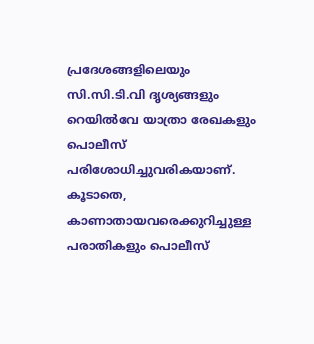പ്രദേശങ്ങളിലെയും സി.സി.ടി.വി ദൃശ്യങ്ങളും റെയിൽവേ യാത്രാ രേഖകളും പൊലീസ് പരിശോധിച്ചുവരികയാണ്. കൂടാതെ, കാണാതായവരെക്കുറിച്ചുള്ള പരാതികളും പൊലീസ്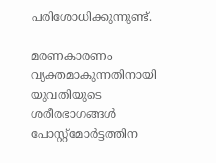പരിശോധിക്കുന്നുണ്ട്.

മരണകാരണം വ്യക്തമാകുന്നതിനായി യുവതിയുടെ ശരീരഭാഗങ്ങൾ പോസ്റ്റ്‌മോർട്ടത്തിന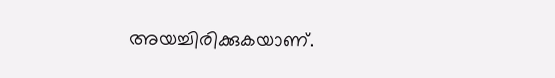അയച്ചിരിക്കുകയാണ്.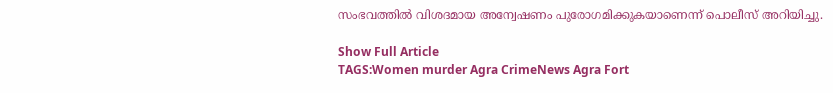സംഭവത്തിൽ വിശദമായ അന്വേഷണം പുരോഗമിക്കുകയാണെന്ന് പൊലീസ് അറിയിച്ചു.

Show Full Article
TAGS:Women murder Agra CrimeNews Agra Fort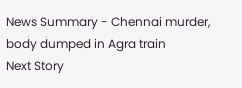News Summary - Chennai murder, body dumped in Agra train
Next Story